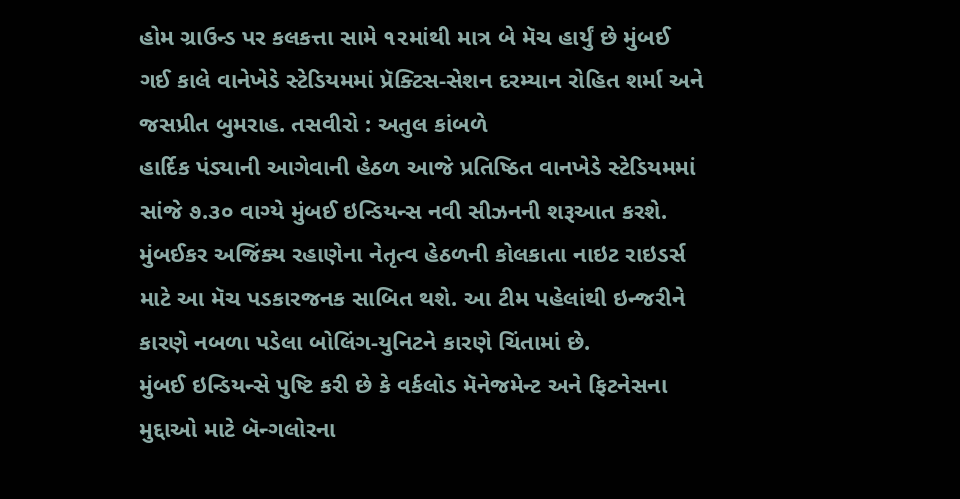હોમ ગ્રાઉન્ડ પર કલકત્તા સામે ૧૨માંથી માત્ર બે મૅચ હાર્યું છે મુંબઈ
ગઈ કાલે વાનેખેડે સ્ટેડિયમમાં પ્રૅક્ટિસ-સેશન દરમ્યાન રોહિત શર્મા અને જસપ્રીત બુમરાહ. તસવીરો : અતુલ કાંબળે
હાર્દિક પંડ્યાની આગેવાની હેઠળ આજે પ્રતિષ્ઠિત વાનખેડે સ્ટેડિયમમાં સાંજે ૭.૩૦ વાગ્યે મુંબઈ ઇન્ડિયન્સ નવી સીઝનની શરૂઆત કરશે. મુંબઈકર અજિંક્ય રહાણેના નેતૃત્વ હેઠળની કોલકાતા નાઇટ રાઇડર્સ માટે આ મૅચ પડકારજનક સાબિત થશે. આ ટીમ પહેલાંથી ઇન્જરીને કારણે નબળા પડેલા બોલિંગ-યુનિટને કારણે ચિંતામાં છે.
મુંબઈ ઇન્ડિયન્સે પુષ્ટિ કરી છે કે વર્કલોડ મૅનેજમેન્ટ અને ફિટનેસના મુદ્દાઓ માટે બૅન્ગલોરના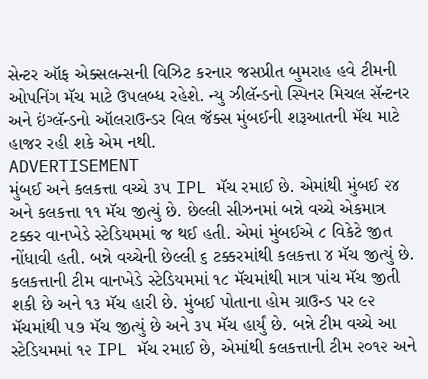સેન્ટર ઑફ એક્સલન્સની વિઝિટ કરનાર જસપ્રીત બુમરાહ હવે ટીમની ઓપનિંગ મૅચ માટે ઉપલબ્ધ રહેશે. ન્યુ ઝીલૅન્ડનો સ્પિનર મિચલ સૅન્ટનર અને ઇંગ્લૅન્ડનો ઑલરાઉન્ડર વિલ જૅક્સ મુંબઈની શરૂઆતની મૅચ માટે હાજર રહી શકે એમ નથી.
ADVERTISEMENT
મુંબઈ અને કલકત્તા વચ્ચે ૩૫ IPL મૅચ રમાઈ છે. એમાંથી મુંબઈ ૨૪ અને કલકત્તા ૧૧ મૅચ જીત્યું છે. છેલ્લી સીઝનમાં બન્ને વચ્ચે એકમાત્ર ટક્કર વાનખેડે સ્ટેડિયમમાં જ થઈ હતી. એમાં મુંબઈએ ૮ વિકેટે જીત નોંધાવી હતી. બન્ને વચ્ચેની છેલ્લી ૬ ટક્કરમાંથી કલકત્તા ૪ મૅચ જીત્યું છે.
કલકત્તાની ટીમ વાનખેડે સ્ટેડિયમમાં ૧૮ મૅચમાંથી માત્ર પાંચ મૅચ જીતી શકી છે અને ૧૩ મૅચ હારી છે. મુંબઈ પોતાના હોમ ગ્રાઉન્ડ પર ૯૨ મૅચમાંથી ૫૭ મૅચ જીત્યું છે અને ૩૫ મૅચ હાર્યું છે. બન્ને ટીમ વચ્ચે આ સ્ટેડિયમમાં ૧૨ IPL મૅચ રમાઈ છે, એમાંથી કલકત્તાની ટીમ ૨૦૧૨ અને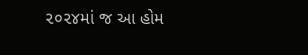૨૦૨૪માં જ આ હોમ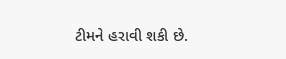ટીમને હરાવી શકી છે.